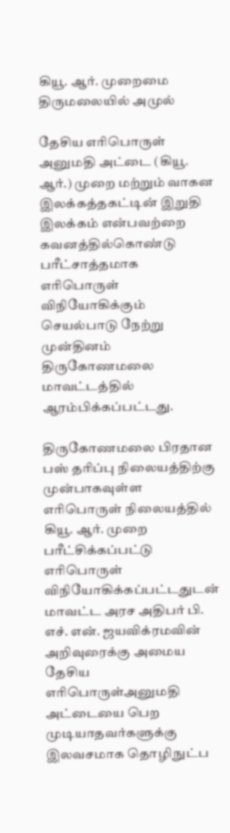கியூ. ஆர். முறைமை திருமலையில் அமுல்

தேசிய எரிபொருள் அனுமதி அட்டை (கியூ. ஆர்.) முறை மற்றும் வாகன இலக்கத்தகட்டின் இறுதி இலக்கம் என்பவற்றை கவனத்தில்கொண்டு பரீட்சாத்தமாக எரிபொருள் விநியோகிக்கும் செயல்பாடு நேற்று முன்தினம் திருகோணமலை மாவட்டத்தில் ஆரம்பிக்கப்பட்டது.

திருகோணமலை பிரதான பஸ் தரிப்பு நிலையத்திற்கு முன்பாகவுள்ள எரிபொருள் நிலையத்தில் கியூ. ஆர். முறை பரீட்சிக்கப்பட்டு எரிபொருள்
விநியோகிக்கப்பட்டதுடன் மாவட்ட அரச அதிபர் பி. எச். என். ஜயவிக்ரமவின் அறிவுரைக்கு அமைய தேசிய எரிபொருள்அனுமதி அட்டையை பெற முடியாதவர்களுக்கு இலவசமாக தொழிநுட்ப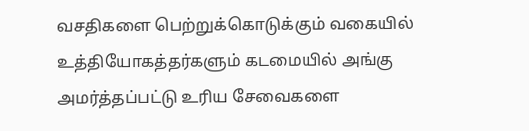வசதிகளை பெற்றுக்கொடுக்கும் வகையில் உத்தியோகத்தர்களும் கடமையில் அங்கு அமர்த்தப்பட்டு உரிய சேவைகளை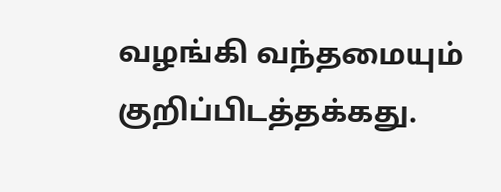வழங்கி வந்தமையும் குறிப்பிடத்தக்கது.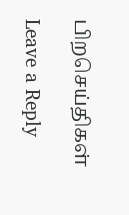பிறசெய்திகள்

Leave a Reply